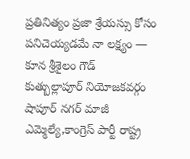ప్రతినిత్యం ప్రజా శ్రేయస్సు కోసం పనిచెయ్యడమే నా లక్ష్యం — కూన శ్రీశైలం గౌడ్
కుత్బుల్లాపూర్ నియోజకవర్గం షాపూర్ నగర్ మాజీ ఎమ్మెల్యే,కాంగ్రెస్ పార్టీ రాష్ట్ర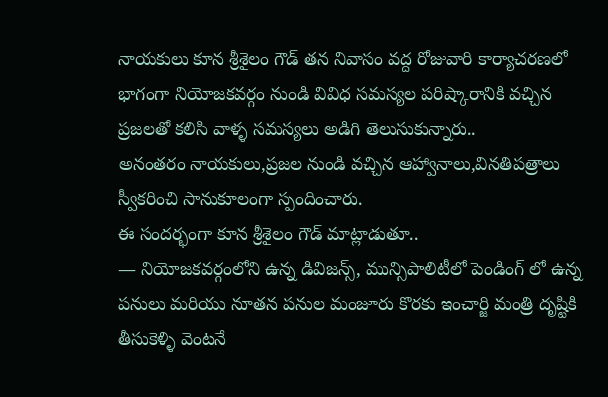నాయకులు కూన శ్రీశైలం గౌడ్ తన నివాసం వద్ద రోజువారి కార్యాచరణలో భాగంగా నియోజకవర్గం నుండి వివిధ సమస్యల పరిష్కారానికి వచ్చిన ప్రజలతో కలిసి వాళ్ళ సమస్యలు అడిగి తెలుసుకున్నారు..
అనంతరం నాయకులు,ప్రజల నుండి వచ్చిన ఆహ్వానాలు,వినతిపత్రాలు స్వీకరించి సానుకూలంగా స్పందించారు.
ఈ సందర్భంగా కూన శ్రీశైలం గౌడ్ మాట్లాడుతూ..
— నియోజకవర్గంలోని ఉన్న డివిజన్స్, మున్సిపాలిటీలో పెండింగ్ లో ఉన్న పనులు మరియు నూతన పనుల మంజూరు కొరకు ఇంచార్జి మంత్రి దృష్టికి తీసుకెళ్ళి వెంటనే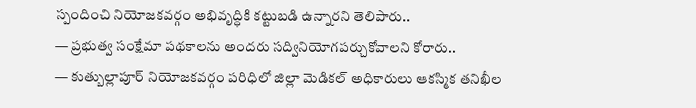స్పందించి నియోజకవర్గం అభివృద్ధికి కట్టుబడి ఉన్నారని తెలిపారు..
— ప్రభుత్వ సంక్షేమా పథకాలను అందరు సద్వినియోగపర్చుకోవాలని కోరారు..
— కుత్బుల్లాపూర్ నియోజకవర్గం పరిధిలో జిల్లా మెడికల్ అధికారులు ఆకస్మిక తనిఖీల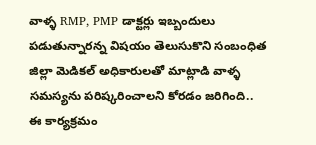వాళ్ళ RMP, PMP డాక్టర్లు ఇబ్బందులు పడుతున్నారన్న విషయం తెలుసుకొని సంబంధిత జిల్లా మెడికల్ అధికారులతో మాట్లాడి వాళ్ళ సమస్యను పరిష్కరించాలని కోరడం జరిగింది..
ఈ కార్యక్రమం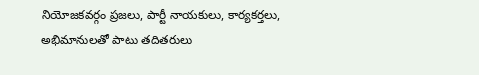నియోజకవర్గం ప్రజలు, పార్టీ నాయకులు, కార్యకర్తలు, అభిమానులతో పాటు తదితరులు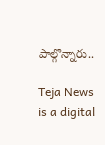పాల్గొన్నారు..

Teja News is a digital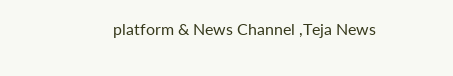platform & News Channel ,Teja News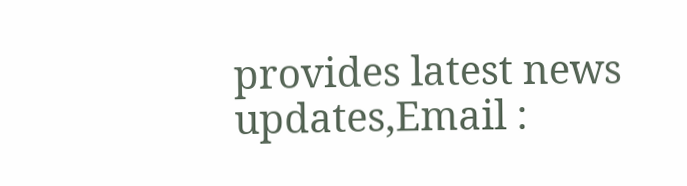provides latest news updates,Email :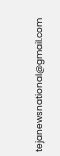tejanewsnational@gmail.com